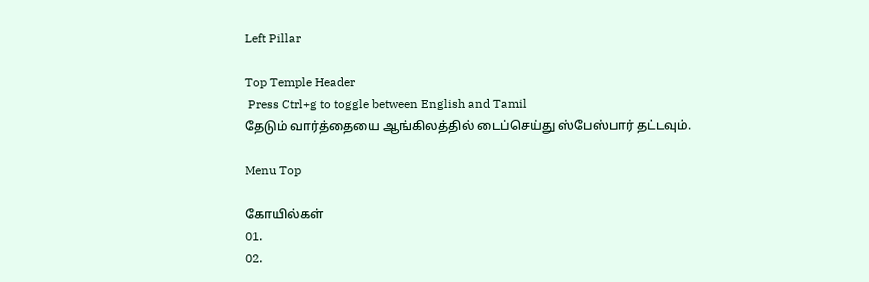Left Pillar

Top Temple Header
 Press Ctrl+g to toggle between English and Tamil
தேடும் வார்த்தையை ஆங்கிலத்தில் டைப்செய்து ஸ்பேஸ்பார் தட்டவும்.

Menu Top

கோயில்கள்
01.
02.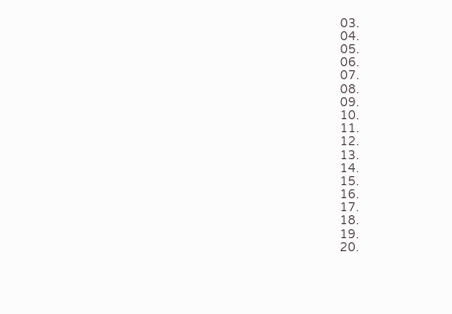03.
04.
05.
06.
07.
08.
09.
10.
11.
12.
13.
14.
15.
16.
17.
18.
19.
20.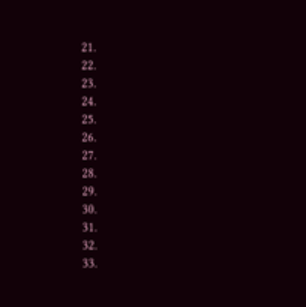21.
22.
23.
24.
25.
26.
27.
28.
29.
30.
31.
32.
33.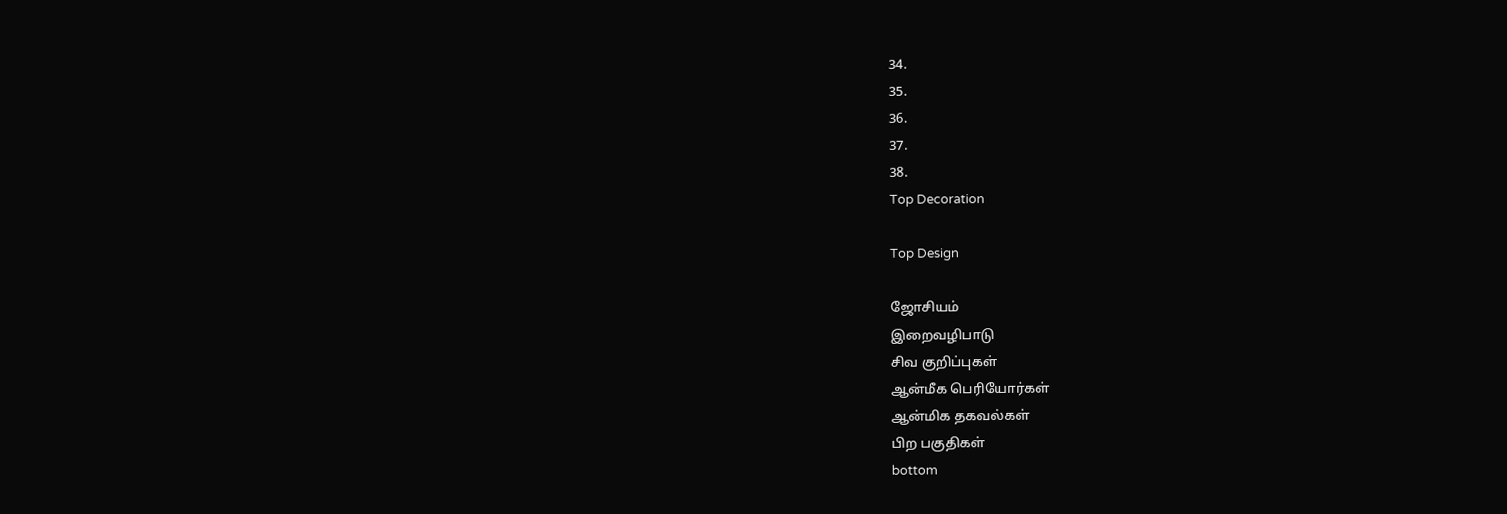34.
35.
36.
37.
38.
Top Decoration

Top Design

ஜோசியம்
இறைவழிபாடு
சிவ குறிப்புகள்
ஆன்மீக பெரியோர்கள்
ஆன்மிக தகவல்கள்
பிற பகுதிகள்
bottom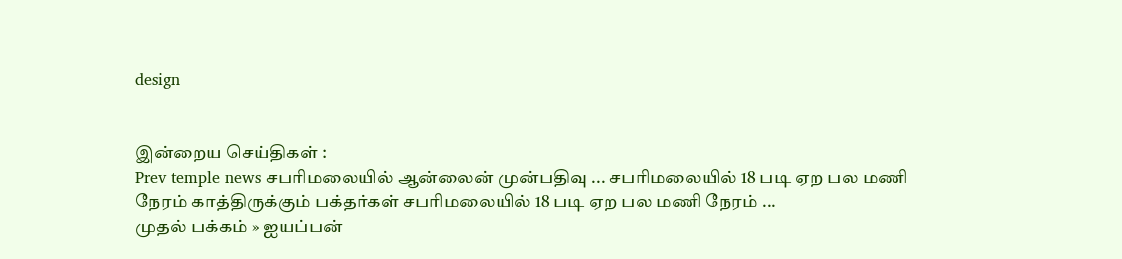design


இன்றைய செய்திகள் :
Prev temple news சபரிமலையில் ஆன்லைன் முன்பதிவு ... சபரிமலையில் 18 படி ஏற பல மணி நேரம் காத்திருக்கும் பக்தர்கள் சபரிமலையில் 18 படி ஏற பல மணி நேரம் ...
முதல் பக்கம் » ஐயப்பன்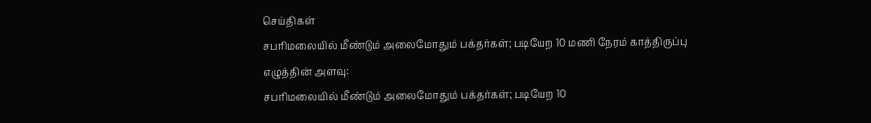செய்திகள்
சபரிமலையில் மீண்டும் அலைமோதும் பக்தர்கள்; படியேற 10 மணி நேரம் காத்திருப்பு
எழுத்தின் அளவு:
சபரிமலையில் மீண்டும் அலைமோதும் பக்தர்கள்; படியேற 10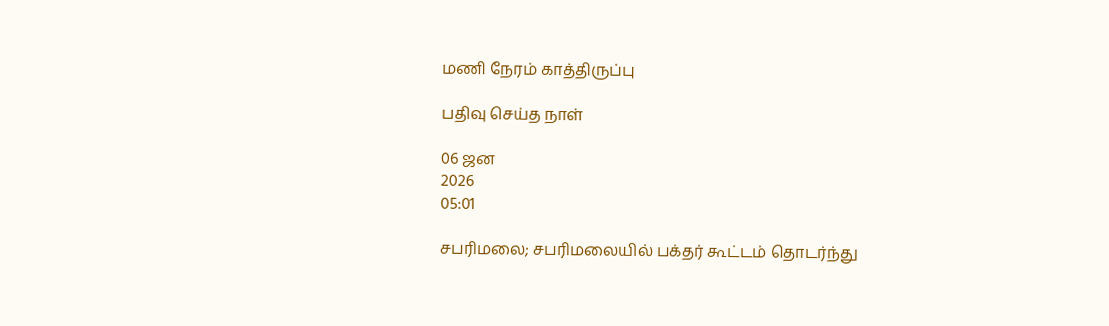மணி நேரம் காத்திருப்பு

பதிவு செய்த நாள்

06 ஜன
2026
05:01

சபரிமலை; சபரிமலையில் பக்தர் கூட்டம் தொடர்ந்து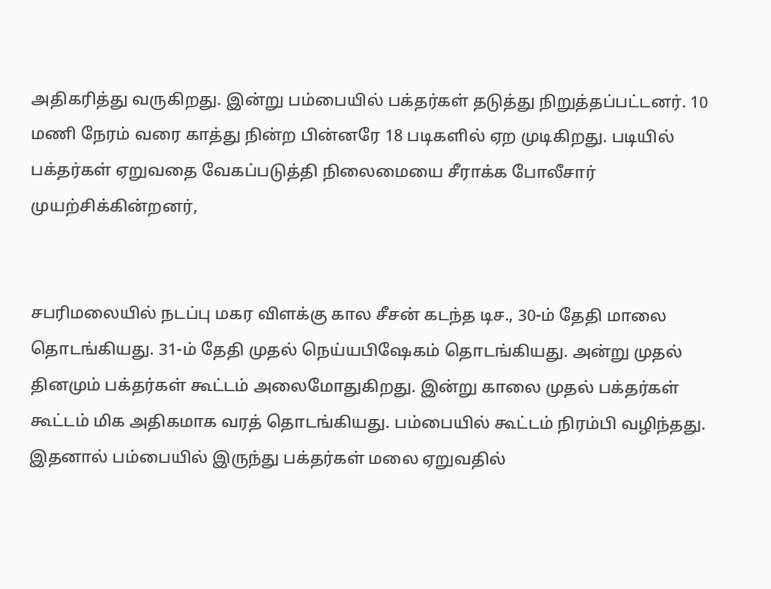அதிகரித்து வருகிறது. இன்று பம்பையில் பக்தர்கள் தடுத்து நிறுத்தப்பட்டனர். 10 மணி நேரம் வரை காத்து நின்ற பின்னரே 18 படிகளில் ஏற முடிகிறது. படியில் பக்தர்கள் ஏறுவதை வேகப்படுத்தி நிலைமையை சீராக்க போலீசார் முயற்சிக்கின்றனர்,


சபரிமலையில் நடப்பு மகர விளக்கு கால சீசன் கடந்த டிச., 30-ம் தேதி மாலை தொடங்கியது. 31-ம் தேதி முதல் நெய்யபிஷேகம் தொடங்கியது. அன்று முதல் தினமும் பக்தர்கள் கூட்டம் அலைமோதுகிறது. இன்று காலை முதல் பக்தர்கள் கூட்டம் மிக அதிகமாக வரத் தொடங்கியது. பம்பையில் கூட்டம் நிரம்பி வழிந்தது. இதனால் பம்பையில் இருந்து பக்தர்கள் மலை ஏறுவதில்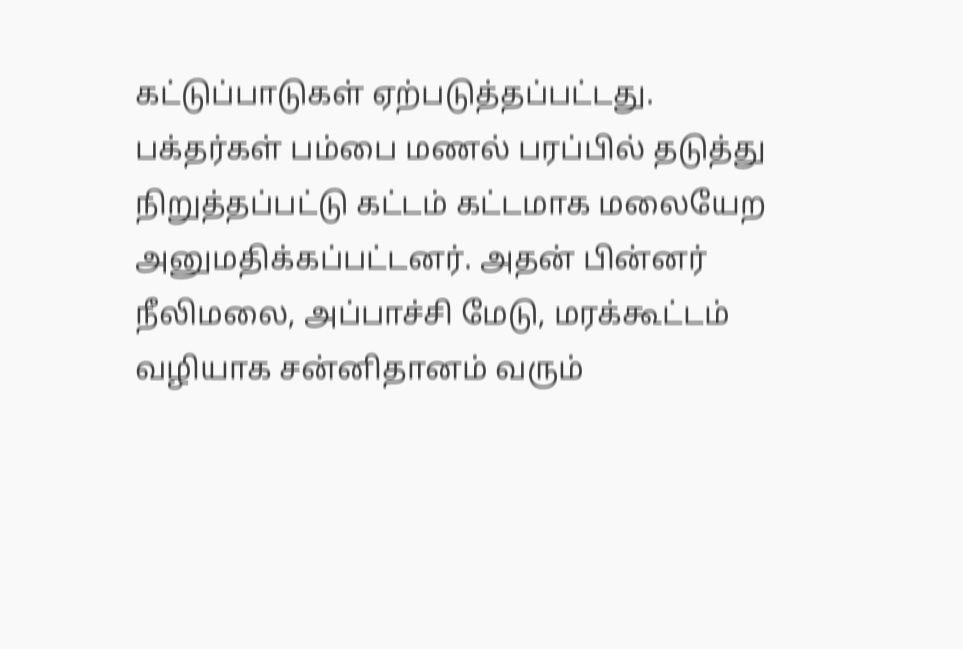கட்டுப்பாடுகள் ஏற்படுத்தப்பட்டது. பக்தர்கள் பம்பை மணல் பரப்பில் தடுத்து நிறுத்தப்பட்டு கட்டம் கட்டமாக மலையேற அனுமதிக்கப்பட்டனர். அதன் பின்னர் நீலிமலை, அப்பாச்சி மேடு, மரக்கூட்டம் வழியாக சன்னிதானம் வரும்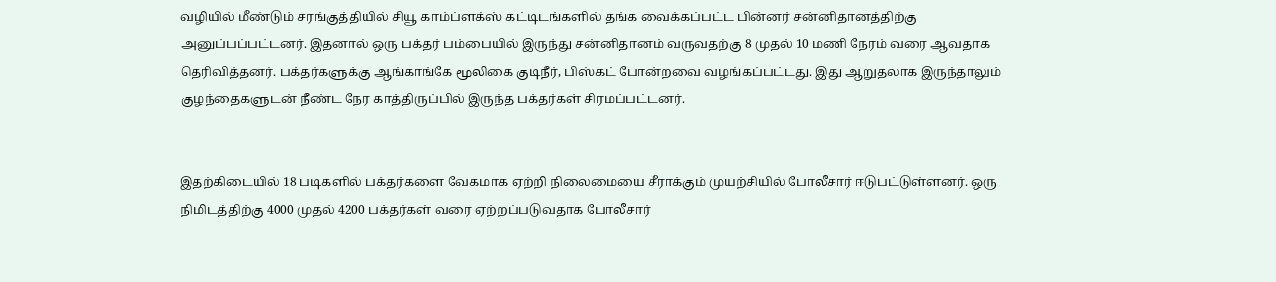வழியில் மீண்டும் சரங்குத்தியில் சியூ காம்ப்ளக்ஸ் கட்டிடங்களில் தங்க வைக்கப்பட்ட பின்னர் சன்னிதானத்திற்கு அனுப்பப்பட்டனர். இதனால் ஒரு பக்தர் பம்பையில் இருந்து சன்னிதானம் வருவதற்கு 8 முதல் 10 மணி நேரம் வரை ஆவதாக தெரிவித்தனர். பக்தர்களுக்கு ஆங்காங்கே மூலிகை குடிநீர், பிஸ்கட் போன்றவை வழங்கப்பட்டது. இது ஆறுதலாக இருந்தாலும் குழந்தைகளுடன் நீண்ட நேர காத்திருப்பில் இருந்த பக்தர்கள் சிரமப்பட்டனர்.


இதற்கிடையில் 18 படிகளில் பக்தர்களை வேகமாக ஏற்றி நிலைமையை சீராக்கும் முயற்சியில் போலீசார் ஈடுபட்டுள்ளனர். ஒரு நிமிடத்திற்கு 4000 முதல் 4200 பக்தர்கள் வரை ஏற்றப்படுவதாக போலீசார்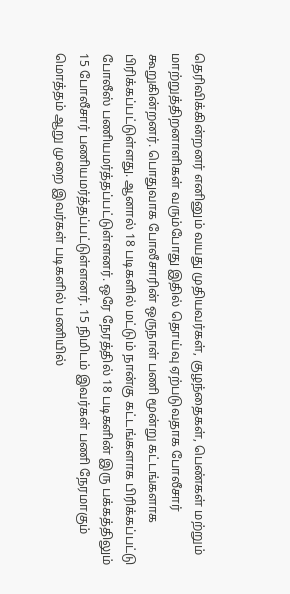தெரிவிக்கின்றனர் எனினும் வயது முதியவர்கள், குழந்தைகள், பெண்கள் மற்றும் மாற்றுத்திறனாளிகள் வரும்போது இதில் தொய்வு ஏற்படுவதாக போலீசார் கூறுகின்றனர். பொதுவாக போலீசாரின் ஒருநாள் பணி மூன்று கட்டங்களாக பிரிக்கப்பட்டுள்ளது. ஆனால் 18 படிகளில் மட்டும் நான்கு கட்டங்களாக பிரிக்கப்பட்டு போலீஸ் பணியமர்த்தப்பட்டுள்ளனர். ஒரே நேரத்தில் 18 படிகளின் இரு பக்கத்திலும் 15 போலீசார் பணியமர்த்தப்பட்டுள்ளனர். 15 நிமிடம் இவர்கள் பணி நேரமாகும் மொத்தம் ஆறு முறை இவர்கள் படிகளில் பணியில்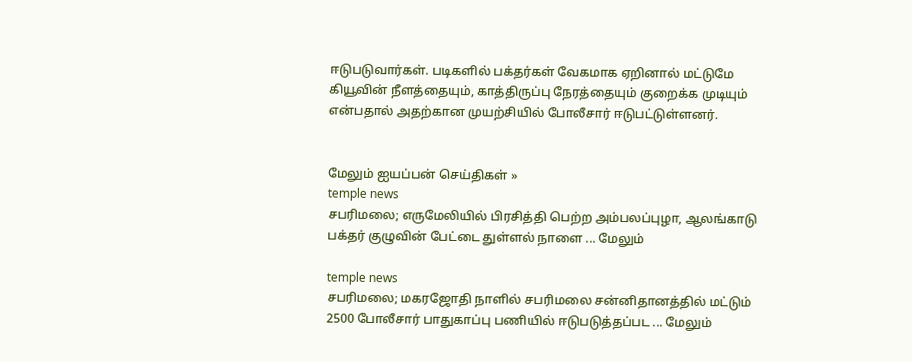ஈடுபடுவார்கள். படிகளில் பக்தர்கள் வேகமாக ஏறினால் மட்டுமே கியூவின் நீளத்தையும், காத்திருப்பு நேரத்தையும் குறைக்க முடியும் என்பதால் அதற்கான முயற்சியில் போலீசார் ஈடுபட்டுள்ளனர்.


மேலும் ஐயப்பன் செய்திகள் »
temple news
சபரிமலை; எருமேலியில் பிரசித்தி பெற்ற அம்பலப்புழா, ஆலங்காடு பக்தர் குழுவின் பேட்டை துள்ளல் நாளை ... மேலும்

temple news
சபரிமலை; மகரஜோதி நாளில் சபரிமலை சன்னிதானத்தில் மட்டும் 2500 போலீசார் பாதுகாப்பு பணியில் ஈடுபடுத்தப்பட ... மேலும்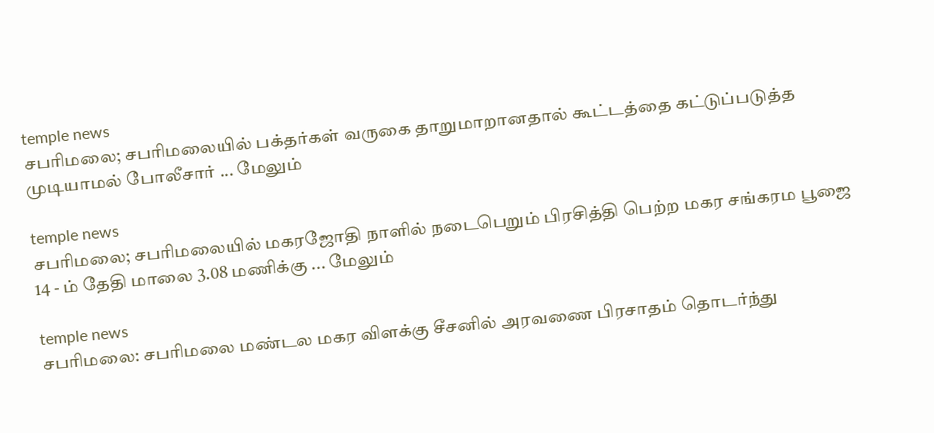temple news
சபரிமலை; சபரிமலையில் பக்தர்கள் வருகை தாறுமாறானதால் கூட்டத்தை கட்டுப்படுத்த முடியாமல் போலீசார் ... மேலும்

temple news
சபரிமலை; சபரிமலையில் மகரஜோதி நாளில் நடைபெறும் பிரசித்தி பெற்ற மகர சங்கரம பூஜை 14 - ம் தேதி மாலை 3.08 மணிக்கு ... மேலும்

temple news
சபரிமலை: சபரிமலை மண்டல மகர விளக்கு சீசனில் அரவணை பிரசாதம் தொடர்ந்து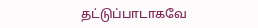தட்டுப்பாடாகவே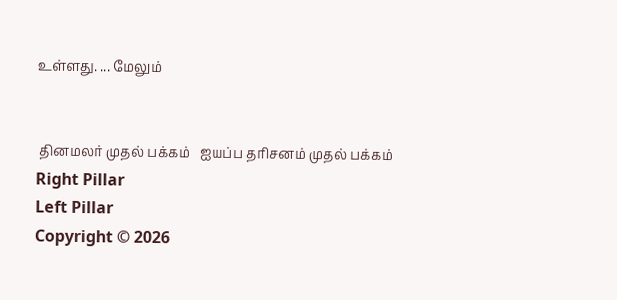உள்ளது. ... மேலும்


 தினமலர் முதல் பக்கம்   ஐயப்ப தரிசனம் முதல் பக்கம்
Right Pillar
Left Pillar
Copyright © 2026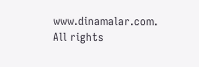www.dinamalar.com. All rights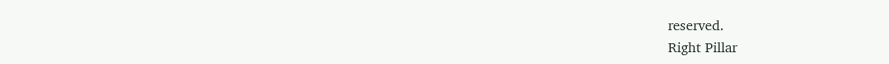reserved.
Right Pillar